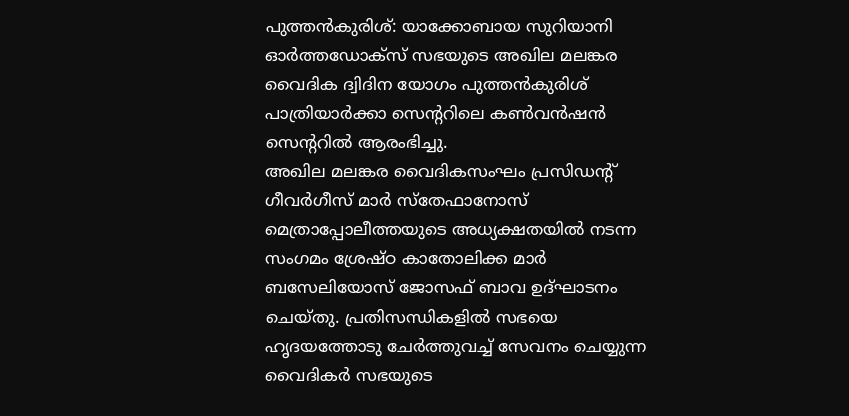പുത്തൻകുരിശ്: യാക്കോബായ സുറിയാനി ഓർത്തഡോക്സ് സഭയുടെ അഖില മലങ്കര വൈദിക ദ്വിദിന യോഗം പുത്തൻകുരിശ് പാത്രിയാർക്കാ സെന്ററിലെ കൺവൻഷൻ സെന്ററിൽ ആരംഭിച്ചു.
അഖില മലങ്കര വൈദികസംഘം പ്രസിഡന്റ് ഗീവർഗീസ് മാർ സ്തേഫാനോസ് മെത്രാപ്പോലീത്തയുടെ അധ്യക്ഷതയിൽ നടന്ന സംഗമം ശ്രേഷ്ഠ കാതോലിക്ക മാർ ബസേലിയോസ് ജോസഫ് ബാവ ഉദ്ഘാടനം ചെയ്തു. പ്രതിസന്ധികളിൽ സഭയെ ഹൃദയത്തോടു ചേർത്തുവച്ച് സേവനം ചെയ്യുന്ന വൈദികർ സഭയുടെ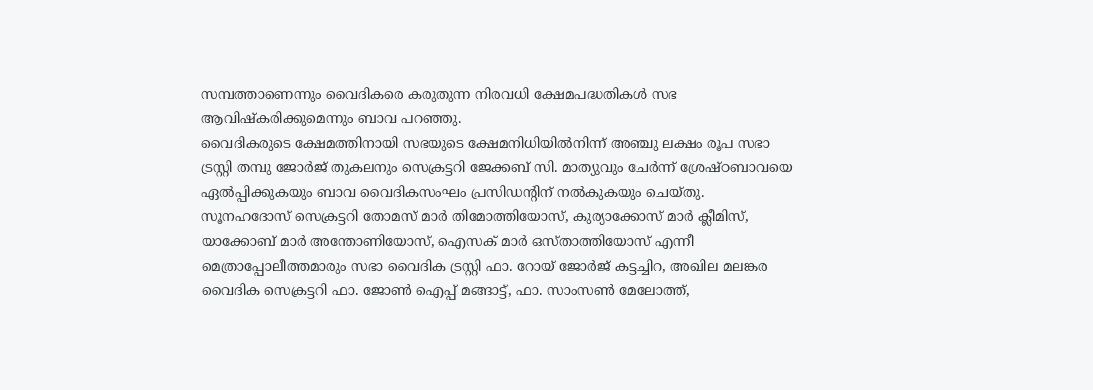സമ്പത്താണെന്നും വൈദികരെ കരുതുന്ന നിരവധി ക്ഷേമപദ്ധതികൾ സഭ ആവിഷ്കരിക്കുമെന്നും ബാവ പറഞ്ഞു.
വൈദികരുടെ ക്ഷേമത്തിനായി സഭയുടെ ക്ഷേമനിധിയിൽനിന്ന് അഞ്ചു ലക്ഷം രൂപ സഭാ ട്രസ്റ്റി തമ്പു ജോർജ് തുകലനും സെക്രട്ടറി ജേക്കബ് സി. മാത്യുവും ചേർന്ന് ശ്രേഷ്ഠബാവയെ ഏൽപ്പിക്കുകയും ബാവ വൈദികസംഘം പ്രസിഡന്റിന് നൽകുകയും ചെയ്തു.
സൂനഹദോസ് സെക്രട്ടറി തോമസ് മാർ തിമോത്തിയോസ്, കുര്യാക്കോസ് മാർ ക്ലീമിസ്, യാക്കോബ് മാർ അന്തോണിയോസ്, ഐസക് മാർ ഒസ്താത്തിയോസ് എന്നീ മെത്രാപ്പോലീത്തമാരും സഭാ വൈദിക ട്രസ്റ്റി ഫാ. റോയ് ജോർജ് കട്ടച്ചിറ, അഖില മലങ്കര വൈദിക സെക്രട്ടറി ഫാ. ജോൺ ഐപ്പ് മങ്ങാട്ട്, ഫാ. സാംസൺ മേലോത്ത്,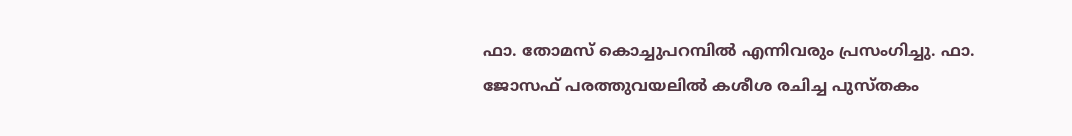ഫാ. തോമസ് കൊച്ചുപറമ്പിൽ എന്നിവരും പ്രസംഗിച്ചു. ഫാ. ജോസഫ് പരത്തുവയലിൽ കശീശ രചിച്ച പുസ്തകം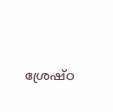ശ്രേഷ്ഠ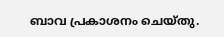ബാവ പ്രകാശനം ചെയ്തു.